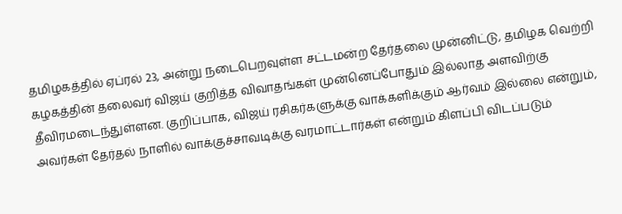தமிழகத்தில் ஏப்ரல் 23, அன்று நடைபெறவுள்ள சட்டமன்ற தேர்தலை முன்னிட்டு, தமிழக வெற்றி கழகத்தின் தலைவர் விஜய் குறித்த விவாதங்கள் முன்னெப்போதும் இல்லாத அளவிற்கு தீவிரமடைந்துள்ளன. குறிப்பாக, விஜய் ரசிகர்களுக்கு வாக்களிக்கும் ஆர்வம் இல்லை என்றும், அவர்கள் தேர்தல் நாளில் வாக்குச்சாவடிக்கு வரமாட்டார்கள் என்றும் கிளப்பி விடப்படும்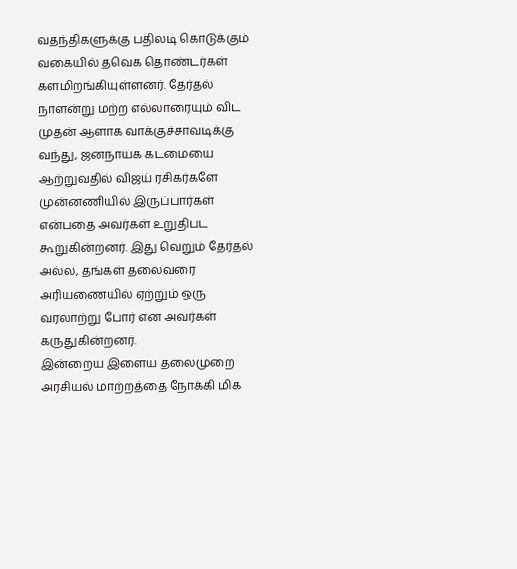வதந்திகளுக்கு பதிலடி கொடுக்கும் வகையில் தவெக தொண்டர்கள் களமிறங்கியுள்ளனர். தேர்தல் நாளன்று மற்ற எல்லாரையும் விட முதன் ஆளாக வாக்குச்சாவடிக்கு வந்து, ஜனநாயக கடமையை ஆற்றுவதில் விஜய் ரசிகர்களே முன்னணியில் இருப்பார்கள் என்பதை அவர்கள் உறுதிபட கூறுகின்றனர். இது வெறும் தேர்தல் அல்ல, தங்கள் தலைவரை அரியணையில் ஏற்றும் ஒரு வரலாற்று போர் என அவர்கள் கருதுகின்றனர்.
இன்றைய இளைய தலைமுறை அரசியல் மாற்றத்தை நோக்கி மிக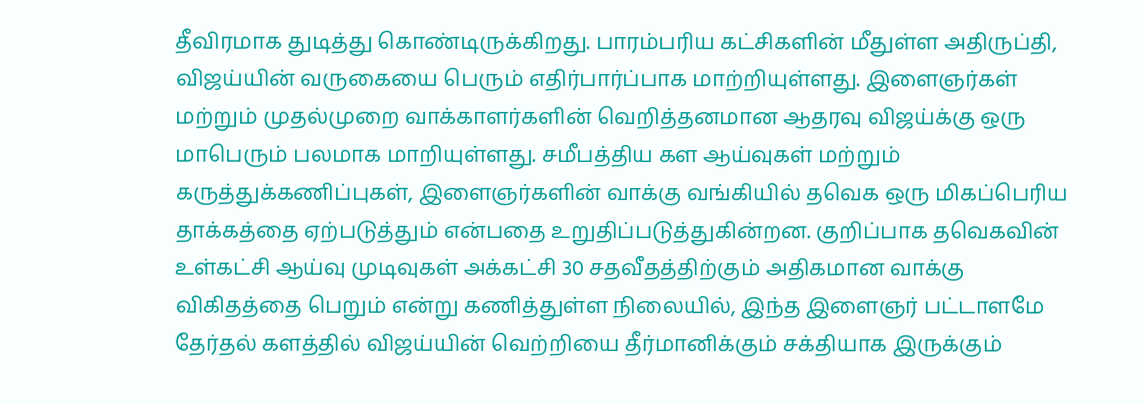தீவிரமாக துடித்து கொண்டிருக்கிறது. பாரம்பரிய கட்சிகளின் மீதுள்ள அதிருப்தி, விஜய்யின் வருகையை பெரும் எதிர்பார்ப்பாக மாற்றியுள்ளது. இளைஞர்கள் மற்றும் முதல்முறை வாக்காளர்களின் வெறித்தனமான ஆதரவு விஜய்க்கு ஒரு மாபெரும் பலமாக மாறியுள்ளது. சமீபத்திய கள ஆய்வுகள் மற்றும் கருத்துக்கணிப்புகள், இளைஞர்களின் வாக்கு வங்கியில் தவெக ஒரு மிகப்பெரிய தாக்கத்தை ஏற்படுத்தும் என்பதை உறுதிப்படுத்துகின்றன. குறிப்பாக தவெகவின் உள்கட்சி ஆய்வு முடிவுகள் அக்கட்சி 30 சதவீதத்திற்கும் அதிகமான வாக்கு விகிதத்தை பெறும் என்று கணித்துள்ள நிலையில், இந்த இளைஞர் பட்டாளமே தேர்தல் களத்தில் விஜய்யின் வெற்றியை தீர்மானிக்கும் சக்தியாக இருக்கும்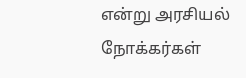என்று அரசியல் நோக்கர்கள்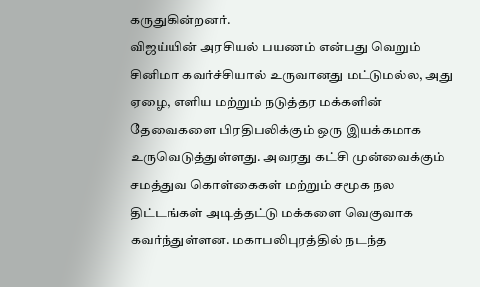கருதுகின்றனர்.
விஜய்யின் அரசியல் பயணம் என்பது வெறும் சினிமா கவர்ச்சியால் உருவானது மட்டுமல்ல, அது ஏழை, எளிய மற்றும் நடுத்தர மக்களின் தேவைகளை பிரதிபலிக்கும் ஒரு இயக்கமாக உருவெடுத்துள்ளது. அவரது கட்சி முன்வைக்கும் சமத்துவ கொள்கைகள் மற்றும் சமூக நல திட்டங்கள் அடித்தட்டு மக்களை வெகுவாக கவர்ந்துள்ளன. மகாபலிபுரத்தில் நடந்த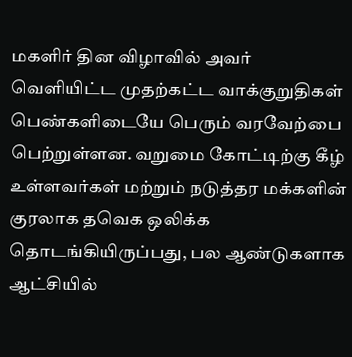மகளிர் தின விழாவில் அவர் வெளியிட்ட முதற்கட்ட வாக்குறுதிகள் பெண்களிடையே பெரும் வரவேற்பை பெற்றுள்ளன. வறுமை கோட்டிற்கு கீழ் உள்ளவர்கள் மற்றும் நடுத்தர மக்களின் குரலாக தவெக ஒலிக்க தொடங்கியிருப்பது, பல ஆண்டுகளாக ஆட்சியில்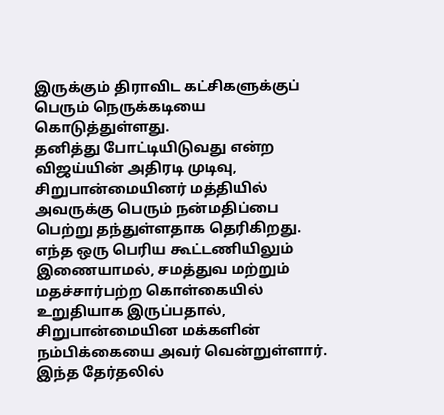இருக்கும் திராவிட கட்சிகளுக்குப் பெரும் நெருக்கடியை கொடுத்துள்ளது.
தனித்து போட்டியிடுவது என்ற விஜய்யின் அதிரடி முடிவு, சிறுபான்மையினர் மத்தியில் அவருக்கு பெரும் நன்மதிப்பை பெற்று தந்துள்ளதாக தெரிகிறது. எந்த ஒரு பெரிய கூட்டணியிலும் இணையாமல், சமத்துவ மற்றும் மதச்சார்பற்ற கொள்கையில் உறுதியாக இருப்பதால், சிறுபான்மையின மக்களின் நம்பிக்கையை அவர் வென்றுள்ளார். இந்த தேர்தலில்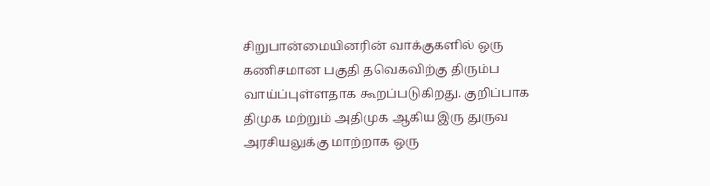சிறுபான்மையினரின் வாக்குகளில் ஒரு கணிசமான பகுதி தவெகவிற்கு திரும்ப வாய்ப்புள்ளதாக கூறப்படுகிறது. குறிப்பாக திமுக மற்றும் அதிமுக ஆகிய இரு துருவ அரசியலுக்கு மாற்றாக ஒரு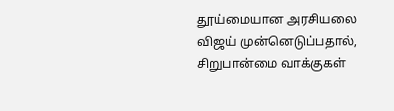தூய்மையான அரசியலை விஜய் முன்னெடுப்பதால், சிறுபான்மை வாக்குகள்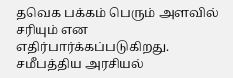தவெக பக்கம் பெரும் அளவில் சரியும் என எதிர்பார்க்கப்படுகிறது.
சமீபத்திய அரசியல்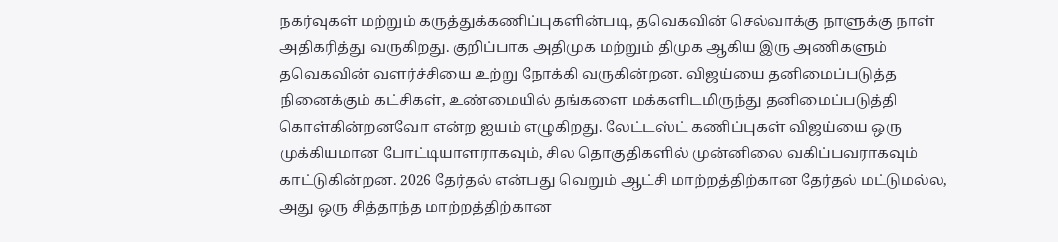நகர்வுகள் மற்றும் கருத்துக்கணிப்புகளின்படி, தவெகவின் செல்வாக்கு நாளுக்கு நாள் அதிகரித்து வருகிறது. குறிப்பாக அதிமுக மற்றும் திமுக ஆகிய இரு அணிகளும் தவெகவின் வளர்ச்சியை உற்று நோக்கி வருகின்றன. விஜய்யை தனிமைப்படுத்த நினைக்கும் கட்சிகள், உண்மையில் தங்களை மக்களிடமிருந்து தனிமைப்படுத்தி கொள்கின்றனவோ என்ற ஐயம் எழுகிறது. லேட்டஸ்ட் கணிப்புகள் விஜய்யை ஒரு முக்கியமான போட்டியாளராகவும், சில தொகுதிகளில் முன்னிலை வகிப்பவராகவும் காட்டுகின்றன. 2026 தேர்தல் என்பது வெறும் ஆட்சி மாற்றத்திற்கான தேர்தல் மட்டுமல்ல, அது ஒரு சித்தாந்த மாற்றத்திற்கான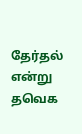தேர்தல் என்று தவெக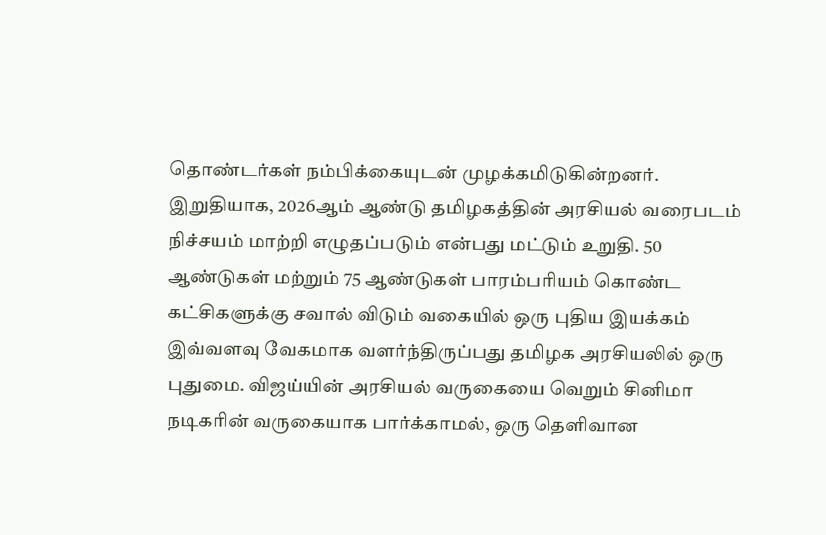தொண்டர்கள் நம்பிக்கையுடன் முழக்கமிடுகின்றனர்.
இறுதியாக, 2026ஆம் ஆண்டு தமிழகத்தின் அரசியல் வரைபடம் நிச்சயம் மாற்றி எழுதப்படும் என்பது மட்டும் உறுதி. 50 ஆண்டுகள் மற்றும் 75 ஆண்டுகள் பாரம்பரியம் கொண்ட கட்சிகளுக்கு சவால் விடும் வகையில் ஒரு புதிய இயக்கம் இவ்வளவு வேகமாக வளர்ந்திருப்பது தமிழக அரசியலில் ஒரு புதுமை. விஜய்யின் அரசியல் வருகையை வெறும் சினிமா நடிகரின் வருகையாக பார்க்காமல், ஒரு தெளிவான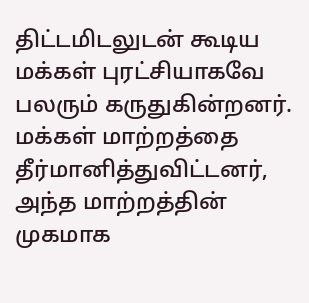திட்டமிடலுடன் கூடிய மக்கள் புரட்சியாகவே பலரும் கருதுகின்றனர். மக்கள் மாற்றத்தை தீர்மானித்துவிட்டனர், அந்த மாற்றத்தின் முகமாக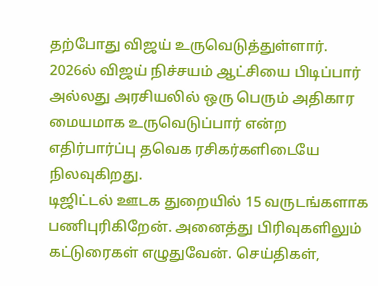தற்போது விஜய் உருவெடுத்துள்ளார். 2026ல் விஜய் நிச்சயம் ஆட்சியை பிடிப்பார் அல்லது அரசியலில் ஒரு பெரும் அதிகார மையமாக உருவெடுப்பார் என்ற எதிர்பார்ப்பு தவெக ரசிகர்களிடையே நிலவுகிறது.
டிஜிட்டல் ஊடக துறையில் 15 வருடங்களாக பணிபுரிகிறேன். அனைத்து பிரிவுகளிலும் கட்டுரைகள் எழுதுவேன். செய்திகள்,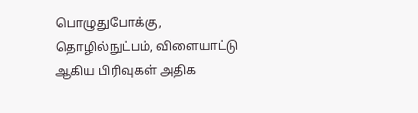பொழுதுபோக்கு, தொழில்நுட்பம், விளையாட்டு ஆகிய பிரிவுகள் அதிக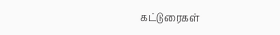கட்டுரைகள்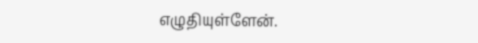எழுதியுள்ளேன்.